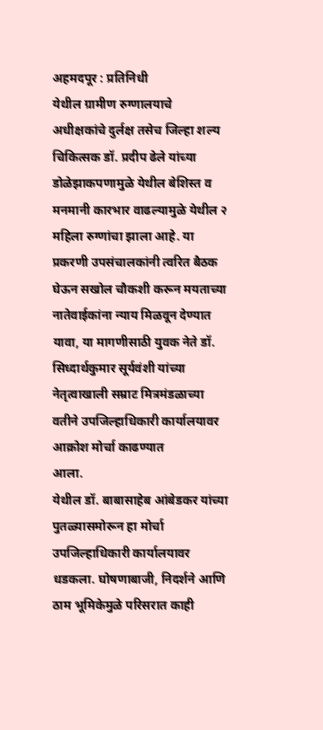अहमदपूर : प्रतिनिधी
येथील ग्रामीण रुग्णालयाचे अधीक्षकांचे दुर्लक्ष तसेच जिल्हा शल्य चिकित्सक डॉ. प्रदीप ढेले यांच्या डोळेझाकपणामुळे येथील बेशिस्त व मनमानी कारभार वाढल्यामुळे येथील २ महिला रुग्णांचा झाला आहे. या प्रकरणी उपसंचालकांनी त्वरित बैठक घेऊन सखोल चौकशी करून मयताच्या नातेवाईकांना न्याय मिळवून देण्यात यावा, या मागणीसाठी युवक नेते डॉ. सिध्दार्थकुमार सूर्यवंशी यांच्या नेतृत्वाखाली सम्राट मित्रमंडळाच्या वतीने उपजिल्हाधिकारी कार्यालयावर आक्रोश मोर्चा काढण्यात
आला.
येथील डॉ. बाबासाहेब आंबेडकर यांच्या पुतळ्यासमोरून हा मोर्चा उपजिल्हाधिकारी कार्यालयावर धडकला. घोषणाबाजी, निदर्शने आणि ठाम भूमिकेमुळे परिसरात काही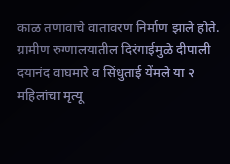काळ तणावाचे वातावरण निर्माण झाले होते. ग्रामीण रुग्णालयातील दिरंगाईमुळे दीपाली दयानंद वाघमारे व सिंधुताई येंमले या २ महिलांचा मृत्यू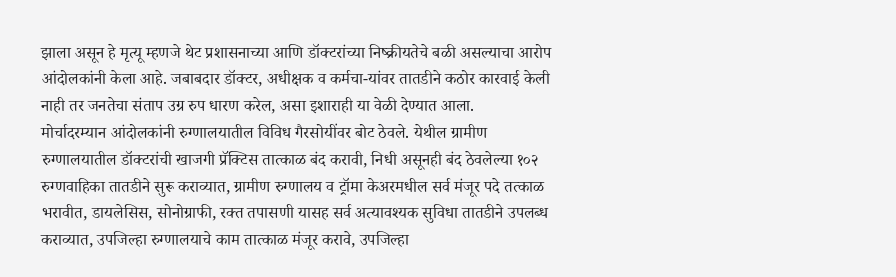झाला असून हे मृत्यू म्हणजे थेट प्रशासनाच्या आणि डॉक्टरांच्या निष्क्रीयतेचे बळी असल्याचा आरोप आंदोलकांनी केला आहे. जबाबदार डॉक्टर, अधीक्षक व कर्मचा-यांवर तातडीने कठोर कारवाई केली नाही तर जनतेचा संताप उग्र रुप धारण करेल, असा इशाराही या वेळी देण्यात आला.
मोर्चादरम्यान आंदोलकांनी रुग्णालयातील विविध गैरसोयींवर बोट ठेवले. येथील ग्रामीण रुग्णालयातील डॉक्टरांची खाजगी प्रॅक्टिस तात्काळ बंद करावी, निधी असूनही बंद ठेवलेल्या १०२ रुग्णवाहिका तातडीने सुरू कराव्यात, ग्रामीण रुग्णालय व ट्रॉमा केअरमधील सर्व मंजूर पदे तत्काळ भरावीत, डायलेसिस, सोनोग्राफी, रक्त तपासणी यासह सर्व अत्यावश्यक सुविधा तातडीने उपलब्ध कराव्यात, उपजिल्हा रुग्णालयाचे काम तात्काळ मंजूर करावे, उपजिल्हा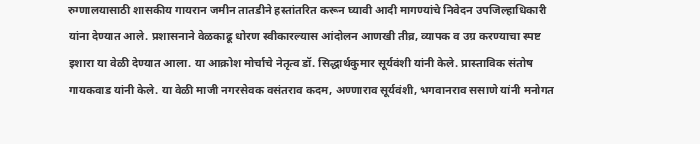रुग्णालयासाठी शासकीय गायरान जमीन तातडीने हस्तांतरित करून घ्यावी आदी मागण्यांचे निवेदन उपजिल्हाधिकारी यांना देण्यात आले. प्रशासनाने वेळकाढू धोरण स्वीकारल्यास आंदोलन आणखी तीव्र, व्यापक व उग्र करण्याचा स्पष्ट इशारा या वेळी देण्यात आला. या आक्रोश मोर्चाचे नेतृत्व डॉ. सिद्धार्थकुमार सूर्यवंशी यांनी केले. प्रास्ताविक संतोष गायकवाड यांनी केले. या वेळी माजी नगरसेवक वसंतराव कदम, अण्णाराव सूर्यवंशी, भगवानराव ससाणे यांनी मनोगत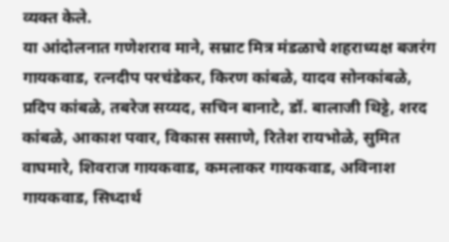व्यक्त केले.
या आंदोलनात गणेशराव माने, सम्राट मित्र मंडळाचे शहराध्यक्ष बजरंग गायकवाड, रत्नदीप परचंडेकर, किरण कांबळे, यादव सोनकांबळे, प्रदिप कांबळे, तबरेज सय्यद, सचिन बानाटे, डॉ. बालाजी थिट्टे, शरद कांबळे, आकाश पवार, विकास ससाणे, रितेश रायभोळे, सुमित वाघमारे, शिवराज गायकवाड, कमलाकर गायकवाड, अविनाश गायकवाड, सिध्दार्थ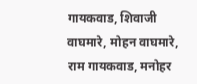गायकवाड, शिवाजी वाघमारे, मोहन वाघमारे, राम गायकवाड, मनोहर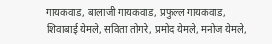गायकवाड, बालाजी गायकवाड, प्रफुल्ल गायकवाड, शिवाबाई येमले, सविता तोगरे, प्रमोद येमले, मनोज येमले,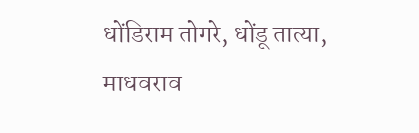धोंडिराम तोगरे, धोंडू तात्या, माधवराव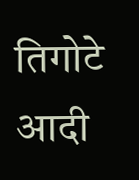तिगोटे आदी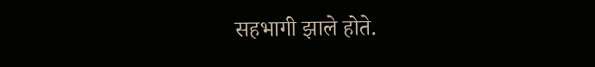सहभागी झाले होते.